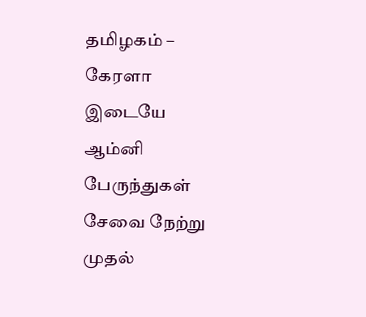தமிழகம் – கேரளா இடையே ஆம்னி பேருந்துகள் சேவை நேற்று முதல்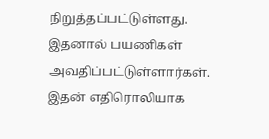நிறுத்தப்பட்டுள்ளது. இதனால் பயணிகள் அவதிப்பட்டுள்ளார்கள். இதன் எதிரொலியாக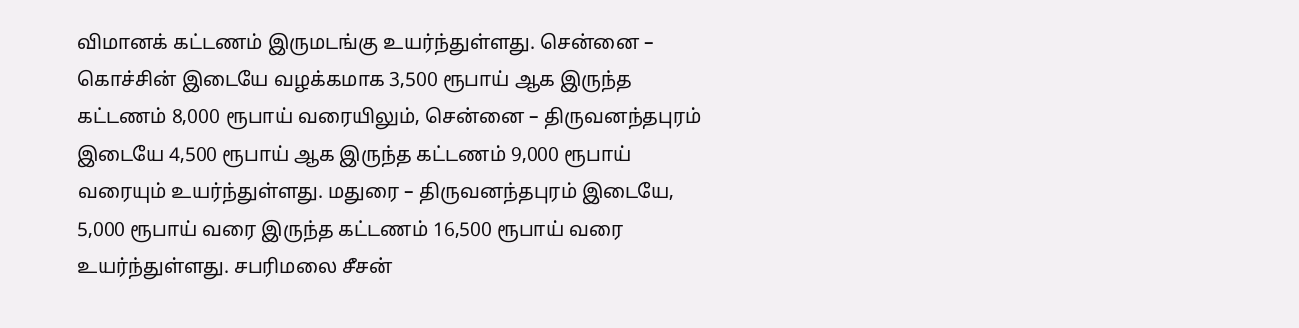விமானக் கட்டணம் இருமடங்கு உயர்ந்துள்ளது. சென்னை – கொச்சின் இடையே வழக்கமாக 3,500 ரூபாய் ஆக இருந்த கட்டணம் 8,000 ரூபாய் வரையிலும், சென்னை – திருவனந்தபுரம் இடையே 4,500 ரூபாய் ஆக இருந்த கட்டணம் 9,000 ரூபாய் வரையும் உயர்ந்துள்ளது. மதுரை – திருவனந்தபுரம் இடையே, 5,000 ரூபாய் வரை இருந்த கட்டணம் 16,500 ரூபாய் வரை உயர்ந்துள்ளது. சபரிமலை சீசன்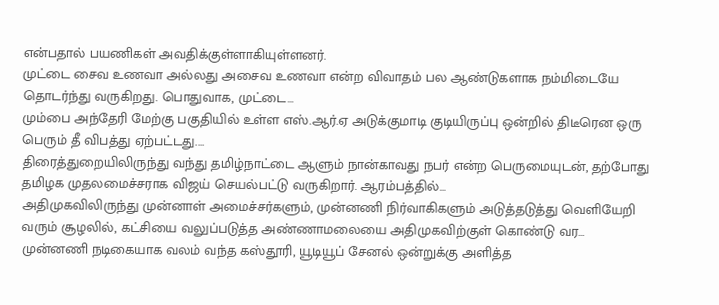என்பதால் பயணிகள் அவதிக்குள்ளாகியுள்ளனர்.
முட்டை சைவ உணவா அல்லது அசைவ உணவா என்ற விவாதம் பல ஆண்டுகளாக நம்மிடையே தொடர்ந்து வருகிறது. பொதுவாக, முட்டை…
மும்பை அந்தேரி மேற்கு பகுதியில் உள்ள எஸ்.ஆர்.ஏ அடுக்குமாடி குடியிருப்பு ஒன்றில் திடீரென ஒரு பெரும் தீ விபத்து ஏற்பட்டது.…
திரைத்துறையிலிருந்து வந்து தமிழ்நாட்டை ஆளும் நான்காவது நபர் என்ற பெருமையுடன், தற்போது தமிழக முதலமைச்சராக விஜய் செயல்பட்டு வருகிறார். ஆரம்பத்தில்…
அதிமுகவிலிருந்து முன்னாள் அமைச்சர்களும், முன்னணி நிர்வாகிகளும் அடுத்தடுத்து வெளியேறி வரும் சூழலில், கட்சியை வலுப்படுத்த அண்ணாமலையை அதிமுகவிற்குள் கொண்டு வர…
முன்னணி நடிகையாக வலம் வந்த கஸ்தூரி, யூடியூப் சேனல் ஒன்றுக்கு அளித்த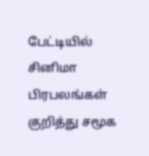பேட்டியில் சினிமா பிரபலங்கள் குறித்து சமூக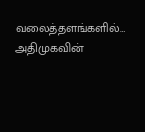வலைத்தளங்களில்…
அதிமுகவின்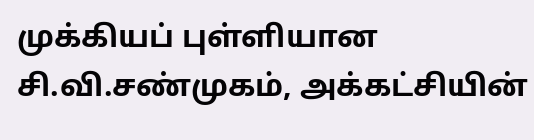முக்கியப் புள்ளியான சி.வி.சண்முகம், அக்கட்சியின்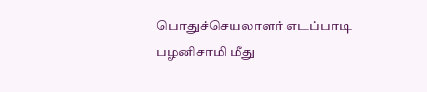பொதுச்செயலாளர் எடப்பாடி பழனிசாமி மீது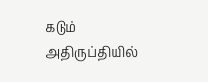கடும் அதிருப்தியில்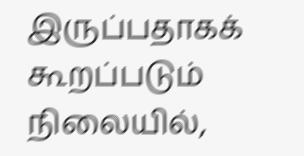இருப்பதாகக் கூறப்படும் நிலையில்,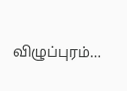விழுப்புரம்…